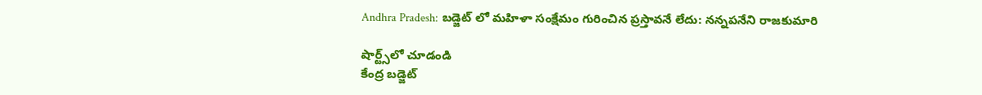Andhra Pradesh: బడ్జెట్ లో మహిళా సంక్షేమం గురించిన ప్రస్తావనే లేదు: నన్నపనేని రాజకుమారి

షార్ట్స్‌లో చూడండి
కేంద్ర బడ్జెట్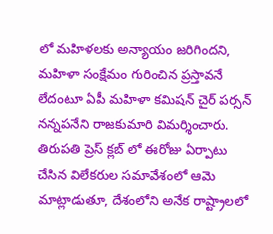లో మహిళలకు అన్యాయం జరిగిందని, మహిళా సంక్షేమం గురించిన ప్రస్తావనే లేదంటూ ఏపీ మహిళా కమిషన్ చైర్ పర్సన్ నన్నపనేని రాజకుమారి విమర్శించారు. తిరుపతి ప్రెస్ క్లబ్ లో ఈరోజు ఏర్పాటు చేసిన విలేకరుల సమావేశంలో ఆమె మాట్లాడుతూ, దేశంలోని అనేక రాష్ట్రాలలో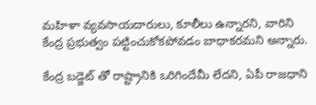మహిళా వ్యవసాయదారులు, కూలీలు ఉన్నారని, వారిని కేంద్ర ప్రభుత్వం పట్టించుకోకపోవడం బాధాకరమని అన్నారు.

కేంద్ర బడ్జెట్ తో రాష్ట్రానికి ఒరిగిందేమీ లేదని, ఏపీ రాజధాని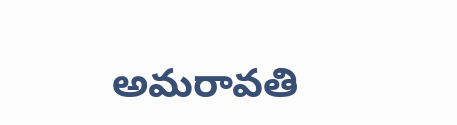అమరావతి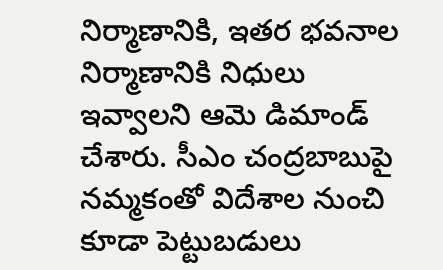నిర్మాణానికి, ఇతర భవనాల నిర్మాణానికి నిధులు ఇవ్వాలని ఆమె డిమాండ్ చేశారు. సీఎం చంద్రబాబుపై నమ్మకంతో విదేశాల నుంచి కూడా పెట్టుబడులు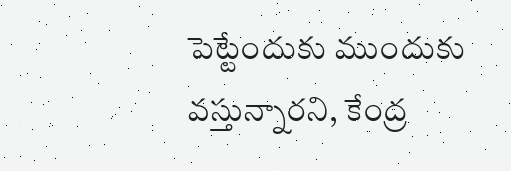పెట్టేందుకు ముందుకు వస్తున్నారని, కేంద్ర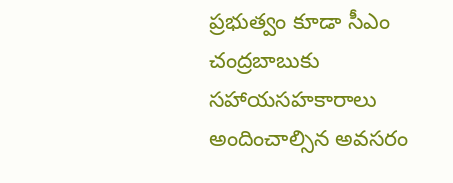ప్రభుత్వం కూడా సీఎం చంద్రబాబుకు సహాయసహకారాలు అందించాల్సిన అవసరం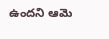ఉందని ఆమె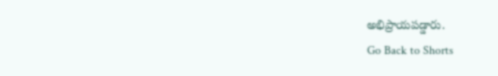అభిప్రాయపడ్డారు.
Go Back to Shorts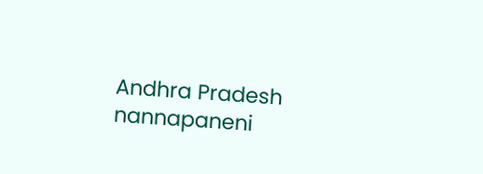Andhra Pradesh
nannapaneni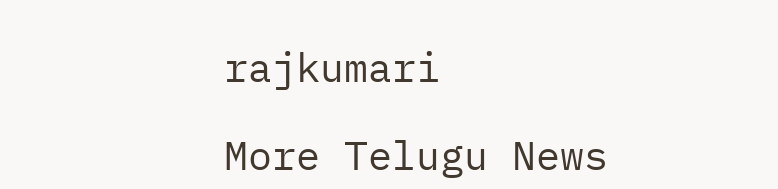rajkumari

More Telugu News